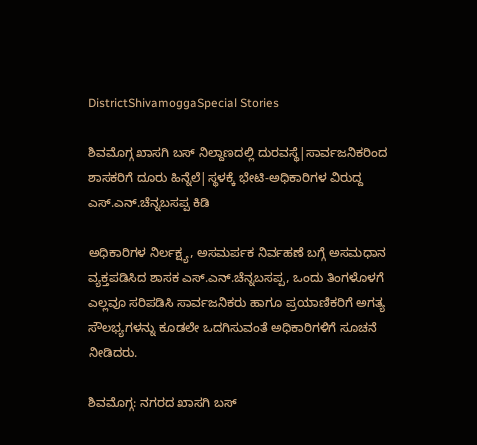DistrictShivamoggaSpecial Stories

ಶಿವಮೊಗ್ಗ ಖಾಸಗಿ ಬಸ್‌ ನಿಲ್ದಾಣದಲ್ಲಿ ದುರವಸ್ಥೆ|ಸಾರ್ವಜನಿಕರಿಂದ ಶಾಸಕರಿಗೆ ದೂರು ಹಿನ್ನೆಲೆ|ಸ್ಥಳಕ್ಕೆ ಭೇಟಿ-ಅಧಿಕಾರಿಗಳ ವಿರುದ್ದ ಎಸ್‌.ಎನ್‌.ಚೆನ್ನಬಸಪ್ಪ ಕಿಡಿ

ಅಧಿಕಾರಿಗಳ ನಿರ್ಲಕ್ಷ್ಯ, ಅಸಮರ್ಪಕ ನಿರ್ವಹಣೆ ಬಗ್ಗೆ ಅಸಮಧಾನ ವ್ಯಕ್ತಪಡಿಸಿದ ಶಾಸಕ ಎಸ್‌.ಎನ್‌.ಚೆನ್ನಬಸಪ್ಪ, ಒಂದು ತಿಂಗಳೊಳಗೆ ಎಲ್ಲವೂ ಸರಿಪಡಿಸಿ ಸಾರ್ವಜನಿಕರು ಹಾಗೂ ಪ್ರಯಾಣಿಕರಿಗೆ ಅಗತ್ಯ ಸೌಲಭ್ಯಗಳನ್ನು ಕೂಡಲೇ ಒದಗಿಸುವಂತೆ ಅಧಿಕಾರಿಗಳಿಗೆ ಸೂಚನೆ ನೀಡಿದರು.

ಶಿವಮೊಗ್ಗ: ನಗರದ ಖಾಸಗಿ ಬಸ್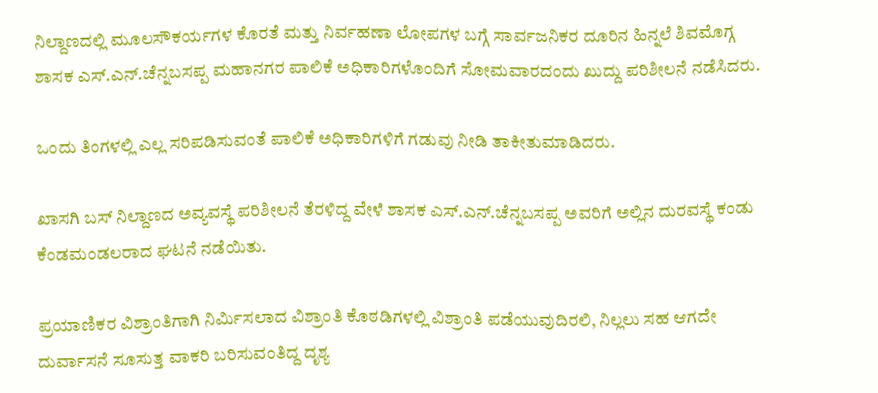ನಿಲ್ದಾಣದಲ್ಲಿ ಮೂಲಸೌಕರ್ಯಗಳ ಕೊರತೆ ಮತ್ತು ನಿರ್ವಹಣಾ ಲೋಪಗಳ ಬಗ್ಗೆ ಸಾರ್ವಜನಿಕರ ದೂರಿನ ಹಿನ್ನಲೆ ಶಿವಮೊಗ್ಗ ಶಾಸಕ ಎಸ್‌.ಎನ್‌.ಚೆನ್ನಬಸಪ್ಪ ಮಹಾನಗರ ಪಾಲಿಕೆ ಅಧಿಕಾರಿಗಳೊಂದಿಗೆ ಸೋಮವಾರದಂದು ಖುದ್ದು ಪರಿಶೀಲನೆ ನಡೆಸಿದರು.

ಒಂದು ತಿಂಗಳಲ್ಲಿ ಎಲ್ಲ ಸರಿಪಡಿಸುವಂತೆ ಪಾಲಿಕೆ ಅಧಿಕಾರಿಗಳಿಗೆ ಗಡುವು ನೀಡಿ ತಾಕೀತುಮಾಡಿದರು.

ಖಾಸಗಿ ಬಸ್ ನಿಲ್ದಾಣದ ಅವ್ಯವಸ್ಥೆ ಪರಿಶೀಲನೆ ತೆರಳಿದ್ದ ವೇಳೆ ಶಾಸಕ ಎಸ್‌.ಎನ್‌.ಚೆನ್ನಬಸಪ್ಪ ಅವರಿಗೆ ಅಲ್ಲಿನ ದುರವಸ್ಥೆ ಕಂಡು ಕೆಂಡಮಂಡಲರಾದ ಘಟನೆ ನಡೆಯಿತು.

ಪ್ರಯಾಣಿಕರ ವಿಶ್ರಾಂತಿಗಾಗಿ ನಿರ್ಮಿಸಲಾದ ವಿಶ್ರಾಂತಿ ಕೊಠಡಿಗಳಲ್ಲಿ ವಿಶ್ರಾಂತಿ ಪಡೆಯುವುದಿರಲಿ, ನಿಲ್ಲಲು ಸಹ ಆಗದೇ ದುರ್ವಾಸನೆ ಸೂಸುತ್ತ ವಾಕರಿ ಬರಿಸುವಂತಿದ್ದ ದೃಶ್ಯ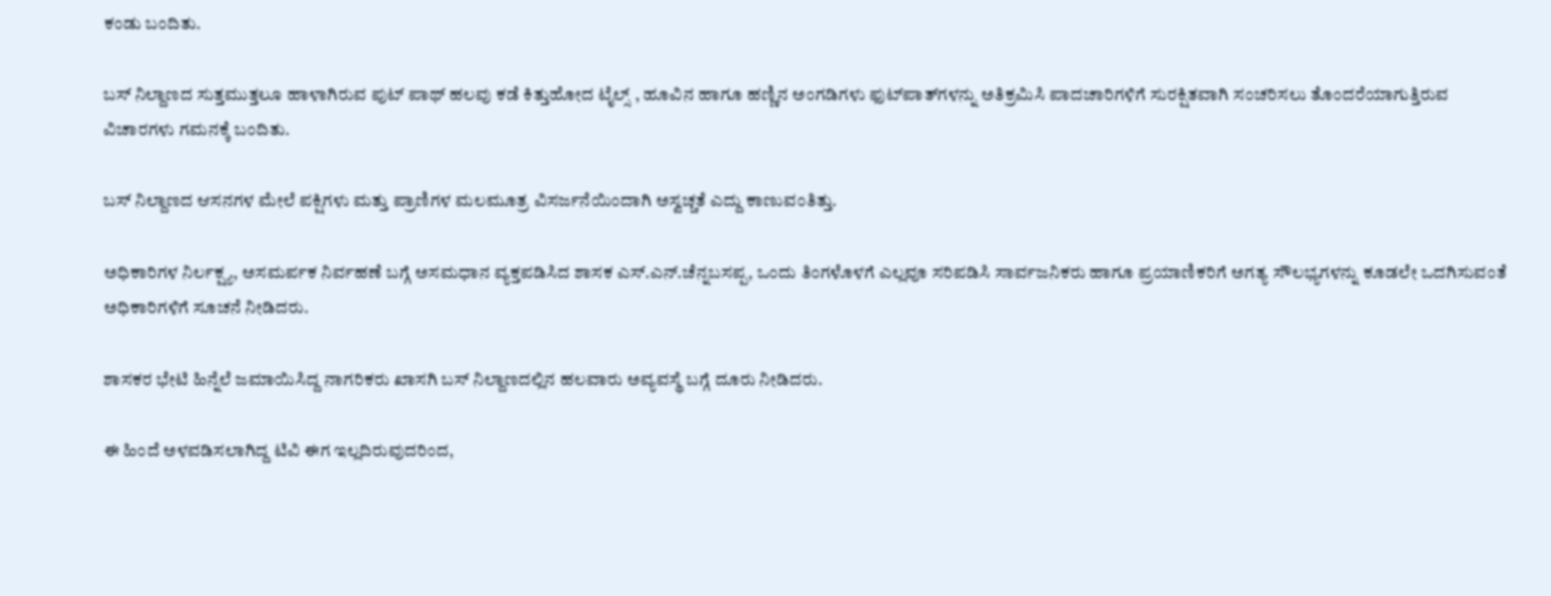ಕಂಡು ಬಂದಿತು.

ಬಸ್ ನಿಲ್ದಾಣದ ಸುತ್ತಮುತ್ತಲೂ ಹಾಳಾಗಿರುವ ಪುಟ್ ಪಾಥ್ ಹಲವು ಕಡೆ ಕಿತ್ತುಹೋದ ಟೈಲ್ಸ್ , ಹೂವಿನ ಹಾಗೂ ಹಣ್ಣಿನ ಅಂಗಡಿಗಳು ಫುಟ್‌ಪಾತ್‌ಗಳನ್ನು ಅತಿಕ್ರಮಿಸಿ ಪಾದಚಾರಿಗಳಿಗೆ ಸುರಕ್ಷಿತವಾಗಿ ಸಂಚರಿಸಲು ತೊಂದರೆಯಾಗುತ್ತಿರುವ ವಿಚಾರಗಳು ಗಮನಕ್ಕೆ ಬಂದಿತು.

ಬಸ್ ನಿಲ್ದಾಣದ ಆಸನಗಳ ಮೇಲೆ ಪಕ್ಷಿಗಳು ಮತ್ತು ಪ್ರಾಣಿಗಳ ಮಲಮೂತ್ರ ವಿಸರ್ಜನೆಯಿಂದಾಗಿ ಅಸ್ವಚ್ಚತೆ ಎದ್ದು ಕಾಣುವಂತಿತ್ತು.

ಅಧಿಕಾರಿಗಳ ನಿರ್ಲಕ್ಷ್ಯ, ಅಸಮರ್ಪಕ ನಿರ್ವಹಣೆ ಬಗ್ಗೆ ಅಸಮಧಾನ ವ್ಯಕ್ತಪಡಿಸಿದ ಶಾಸಕ ಎಸ್‌.ಎನ್‌.ಚೆನ್ನಬಸಪ್ಪ, ಒಂದು ತಿಂಗಳೊಳಗೆ ಎಲ್ಲವೂ ಸರಿಪಡಿಸಿ ಸಾರ್ವಜನಿಕರು ಹಾಗೂ ಪ್ರಯಾಣಿಕರಿಗೆ ಅಗತ್ಯ ಸೌಲಭ್ಯಗಳನ್ನು ಕೂಡಲೇ ಒದಗಿಸುವಂತೆ ಅಧಿಕಾರಿಗಳಿಗೆ ಸೂಚನೆ ನೀಡಿದರು.

ಶಾಸಕರ ಭೇಟಿ ಹಿನ್ನೆಲೆ ಜಮಾಯಿಸಿದ್ದ ನಾಗರಿಕರು ಖಾಸಗಿ ಬಸ್‌ ನಿಲ್ದಾಣದಲ್ಲಿನ ಹಲವಾರು ಅವ್ಯವಸ್ಥೆ ಬಗ್ಗೆ ದೂರು ನೀಡಿದರು.

ಈ ಹಿಂದೆ ಅಳವಡಿಸಲಾಗಿದ್ದ ಟಿವಿ ಈಗ ಇಲ್ಲದಿರುವುದರಿಂದ,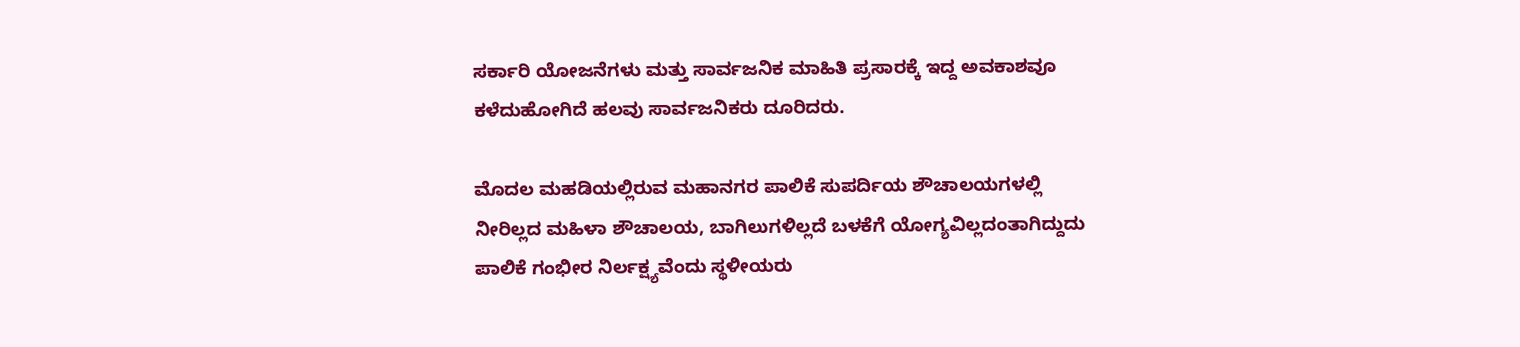ಸರ್ಕಾರಿ ಯೋಜನೆಗಳು ಮತ್ತು ಸಾರ್ವಜನಿಕ ಮಾಹಿತಿ ಪ್ರಸಾರಕ್ಕೆ ಇದ್ದ ಅವಕಾಶವೂ ಕಳೆದುಹೋಗಿದೆ ಹಲವು ಸಾರ್ವಜನಿಕರು ದೂರಿದರು.

ಮೊದಲ ಮಹಡಿಯಲ್ಲಿರುವ ಮಹಾನಗರ ಪಾಲಿಕೆ ಸುಪರ್ದಿಯ ಶೌಚಾಲಯಗಳಲ್ಲಿ ನೀರಿಲ್ಲದ ಮಹಿಳಾ ಶೌಚಾಲಯ, ಬಾಗಿಲುಗಳಿಲ್ಲದೆ ಬಳಕೆಗೆ ಯೋಗ್ಯವಿಲ್ಲದಂತಾಗಿದ್ದುದು ಪಾಲಿಕೆ ಗಂಭೀರ ನಿರ್ಲಕ್ಷ್ಯವೆಂದು ಸ್ಥಳೀಯರು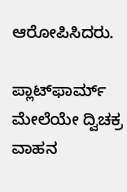ಆರೋಪಿಸಿದರು.

ಪ್ಲಾಟ್‌ಫಾರ್ಮ್ ಮೇಲೆಯೇ ದ್ವಿಚಕ್ರ ವಾಹನ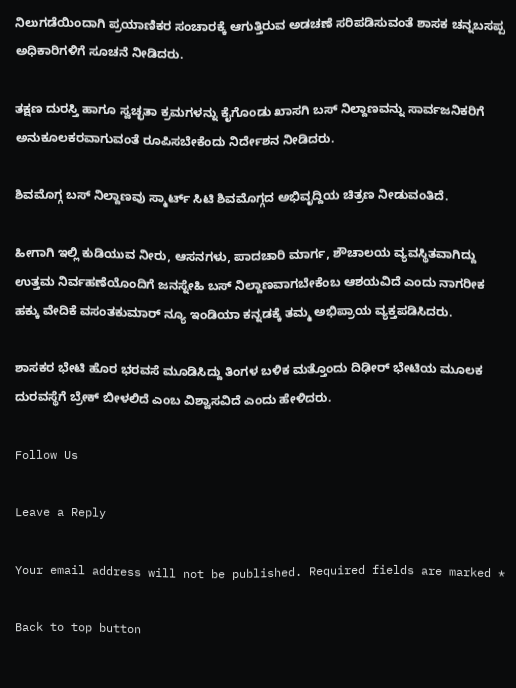ನಿಲುಗಡೆಯಿಂದಾಗಿ ಪ್ರಯಾಣಿಕರ ಸಂಚಾರಕ್ಕೆ ಆಗುತ್ತಿರುವ ಅಡಚಣೆ ಸರಿಪಡಿಸುವಂತೆ ಶಾಸಕ ಚನ್ನಬಸಪ್ಪ ಅಧಿಕಾರಿಗಳಿಗೆ ಸೂಚನೆ ನೀಡಿದರು.

ತಕ್ಷಣ ದುರಸ್ತಿ ಹಾಗೂ ಸ್ವಚ್ಛತಾ ಕ್ರಮಗಳನ್ನು ಕೈಗೊಂಡು ಖಾಸಗಿ ಬಸ್ ನಿಲ್ದಾಣವನ್ನು ಸಾರ್ವಜನಿಕರಿಗೆ ಅನುಕೂಲಕರವಾಗುವಂತೆ ರೂಪಿಸಬೇಕೆಂದು ನಿರ್ದೇಶನ ನೀಡಿದರು.

ಶಿವಮೊಗ್ಗ ಬಸ್ ನಿಲ್ದಾಣವು ಸ್ಮಾರ್ಟ್ ಸಿಟಿ ಶಿವಮೊಗ್ಗದ ಅಭಿವೃದ್ದಿಯ ಚಿತ್ರಣ ನೀಡುವಂತಿದೆ.

ಹೀಗಾಗಿ ಇಲ್ಲಿ ಕುಡಿಯುವ ನೀರು, ಆಸನಗಳು, ಪಾದಚಾರಿ ಮಾರ್ಗ, ಶೌಚಾಲಯ ವ್ಯವಸ್ಥಿತವಾಗಿದ್ದು ಉತ್ತಮ ನಿರ್ವಹಣೆಯೊಂದಿಗೆ ಜನಸ್ನೇಹಿ ಬಸ್ ನಿಲ್ದಾಣವಾಗಬೇಕೆಂಬ ಆಶಯವಿದೆ ಎಂದು ನಾಗರೀಕ ಹಕ್ಕು ವೇದಿಕೆ ವಸಂತಕುಮಾರ್ ನ್ಯೂ ಇಂಡಿಯಾ ಕನ್ನಡಕ್ಕೆ ತಮ್ಮ ಅಭಿಪ್ರಾಯ ವ್ಯಕ್ತಪಡಿಸಿದರು.

ಶಾಸಕರ ಭೇಟಿ ಹೊರ ಭರವಸೆ ಮೂಡಿಸಿದ್ದು ತಿಂಗಳ ಬಳಿಕ ಮತ್ತೊಂದು ದಿಢೀರ್ ಭೇಟಿಯ ಮೂಲಕ ದುರವಸ್ಥೆಗೆ ಬ್ರೇಕ್ ಬೀಳಲಿದೆ ಎಂಬ ವಿಶ್ವಾಸವಿದೆ ಎಂದು ಹೇಳಿದರು.

Follow Us

Leave a Reply

Your email address will not be published. Required fields are marked *

Back to top button